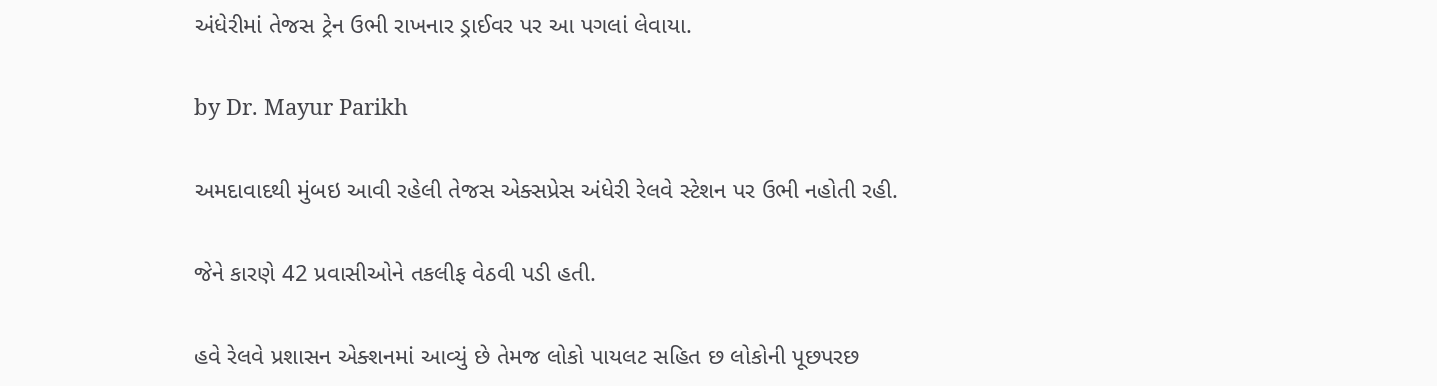અંધેરીમાં તેજસ ટ્રેન ઉભી રાખનાર ડ્રાઈવર પર આ પગલાં લેવાયા.

by Dr. Mayur Parikh

અમદાવાદથી મુંબઇ આવી રહેલી તેજસ એક્સપ્રેસ અંધેરી રેલવે સ્ટેશન પર ઉભી નહોતી રહી.

જેને કારણે 42 પ્રવાસીઓને તકલીફ વેઠવી પડી હતી.

હવે રેલવે પ્રશાસન એક્શનમાં આવ્યું છે તેમજ લોકો પાયલટ સહિત છ લોકોની પૂછપરછ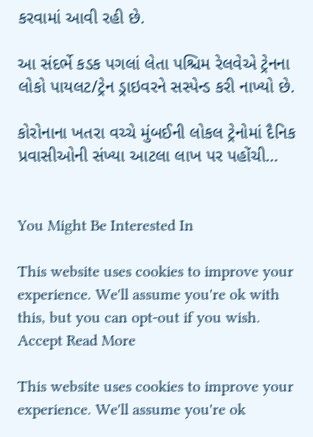કરવામાં આવી રહી છે.

આ સંદર્ભે કડક પગલાં લેતા પશ્ચિમ રેલવેએ ટ્રેનના લોકો પાયલટ/ટ્રેન ડ્રાઇવરને સસ્પેન્ડ કરી નાખ્યો છે.

કોરોનાના ખતરા વચ્ચે મુંબઈની લોકલ ટ્રેનોમાં દૈનિક પ્રવાસીઓની સંખ્યા આટલા લાખ પર પહોંચી…


You Might Be Interested In

This website uses cookies to improve your experience. We'll assume you're ok with this, but you can opt-out if you wish. Accept Read More

This website uses cookies to improve your experience. We'll assume you're ok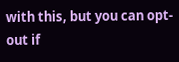with this, but you can opt-out if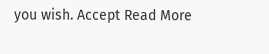you wish. Accept Read More